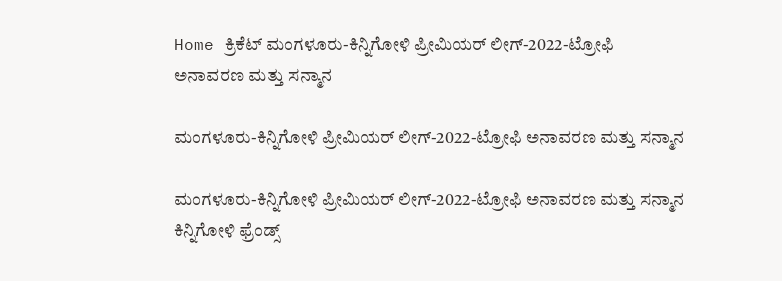Home ಕ್ರಿಕೆಟ್ ಮಂಗಳೂರು-ಕಿನ್ನಿಗೋಳಿ ಪ್ರೀಮಿಯರ್‌ ಲೀಗ್-2022-ಟ್ರೋಫಿ ಅನಾವರಣ ಮತ್ತು ಸನ್ಮಾನ

ಮಂಗಳೂರು-ಕಿನ್ನಿಗೋಳಿ ಪ್ರೀಮಿಯರ್‌ ಲೀಗ್-2022-ಟ್ರೋಫಿ ಅನಾವರಣ ಮತ್ತು ಸನ್ಮಾನ

ಮಂಗಳೂರು-ಕಿನ್ನಿಗೋಳಿ ಪ್ರೀಮಿಯರ್‌ ಲೀಗ್-2022-ಟ್ರೋಫಿ ಅನಾವರಣ ಮತ್ತು ಸನ್ಮಾನ
ಕಿನ್ನಿಗೋಳಿ ಫ್ರೆಂಡ್ಸ್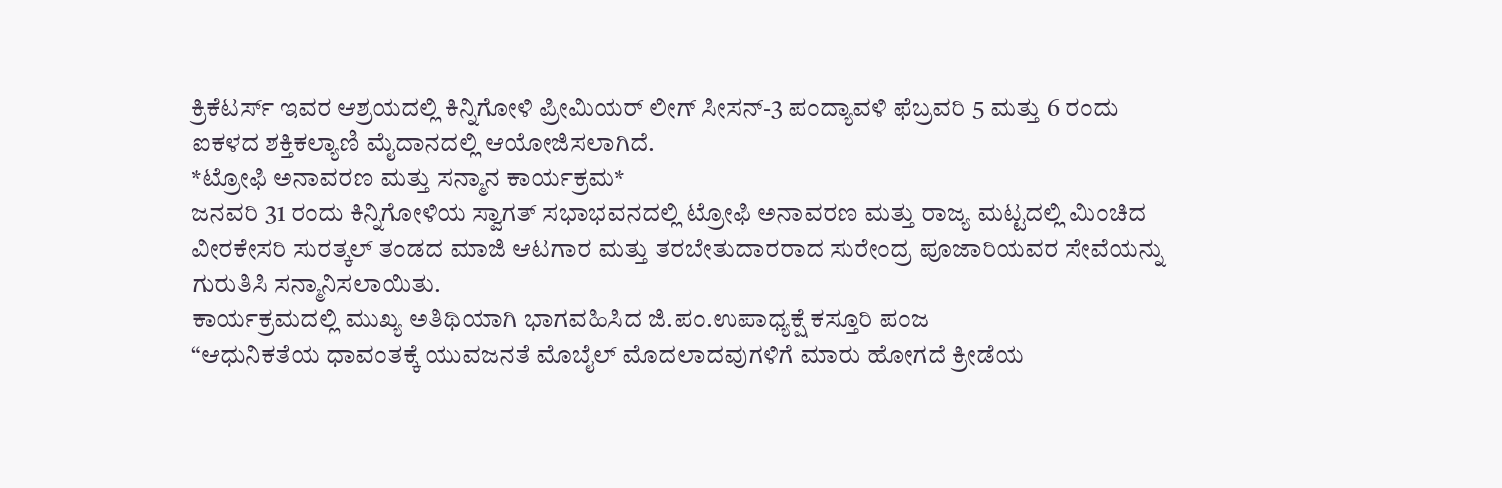ಕ್ರಿಕೆಟರ್ಸ್ ಇವರ ಆಶ್ರಯದಲ್ಲಿ ಕಿನ್ನಿಗೋಳಿ ಪ್ರೀಮಿಯರ್‌ ಲೀಗ್ ಸೀಸನ್-3 ಪಂದ್ಯಾವಳಿ ಫೆಬ್ರವರಿ 5 ಮತ್ತು 6 ರಂದು ಐಕಳದ ಶಕ್ತಿಕಲ್ಯಾಣಿ ಮೈದಾನದಲ್ಲಿ ಆಯೋಜಿಸಲಾಗಿದೆ.
*ಟ್ರೋಫಿ ಅನಾವರಣ ಮತ್ತು ಸನ್ಮಾನ ಕಾರ್ಯಕ್ರಮ*
ಜನವರಿ 31 ರಂದು ಕಿನ್ನಿಗೋಳಿಯ ಸ್ವಾಗತ್ ಸಭಾಭವನದಲ್ಲಿ ಟ್ರೋಫಿ ಅನಾವರಣ ಮತ್ತು ರಾಜ್ಯ ಮಟ್ಟದಲ್ಲಿ ಮಿಂಚಿದ ವೀರಕೇಸರಿ ಸುರತ್ಕಲ್ ತಂಡದ ಮಾಜಿ ಆಟಗಾರ ಮತ್ತು ತರಬೇತುದಾರರಾದ ಸುರೇಂದ್ರ ಪೂಜಾರಿಯವರ ಸೇವೆಯನ್ನು ಗುರುತಿಸಿ ಸನ್ಮಾನಿಸಲಾಯಿತು.
ಕಾರ್ಯಕ್ರಮದಲ್ಲಿ ಮುಖ್ಯ ಅತಿಥಿಯಾಗಿ ಭಾಗವಹಿಸಿದ ಜಿ.ಪಂ.ಉಪಾಧ್ಯಕ್ಷೆ ಕಸ್ತೂರಿ ಪಂಜ
“ಆಧುನಿಕತೆಯ ಧಾವಂತಕ್ಕೆ ಯುವಜನತೆ ಮೊಬೈಲ್ ಮೊದಲಾದವುಗಳಿಗೆ ಮಾರು ಹೋಗದೆ ಕ್ರೀಡೆಯ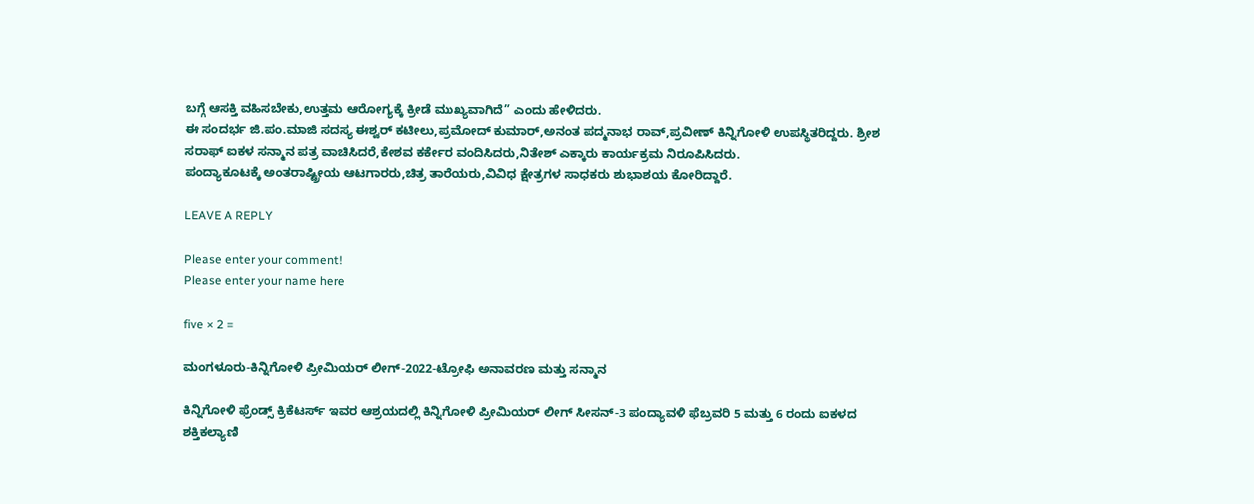ಬಗ್ಗೆ ಆಸಕ್ತಿ ವಹಿಸಬೇಕು,ಉತ್ತಮ ಆರೋಗ್ಯಕ್ಕೆ ಕ್ರೀಡೆ ಮುಖ್ಯವಾಗಿದೆ” ಎಂದು ಹೇಳಿದರು.
ಈ ಸಂದರ್ಭ ಜಿ.ಪಂ.ಮಾಜಿ ಸದಸ್ಯ ಈಶ್ವರ್ ಕಟೀಲು,ಪ್ರಮೋದ್ ಕುಮಾರ್,ಅನಂತ ಪದ್ಮನಾಭ ರಾವ್,ಪ್ರವೀಣ್ ಕಿನ್ನಿಗೋಳಿ ಉಪಸ್ಥಿತರಿದ್ದರು. ಶ್ರೀಶ ಸರಾಫ್ ಐಕಳ ಸನ್ಮಾನ ಪತ್ರ ವಾಚಿಸಿದರೆ,ಕೇಶವ ಕರ್ಕೇರ ವಂದಿಸಿದರು,ನಿತೇಶ್ ಎಕ್ಕಾರು ಕಾರ್ಯಕ್ರಮ ನಿರೂಪಿಸಿದರು.
ಪಂದ್ಯಾಕೂಟಕ್ಕೆ ಅಂತರಾಷ್ಟ್ರೀಯ ಆಟಗಾರರು,ಚಿತ್ರ ತಾರೆಯರು,ವಿವಿಧ ಕ್ಷೇತ್ರಗಳ ಸಾಧಕರು ಶುಭಾಶಯ ಕೋರಿದ್ದಾರೆ.

LEAVE A REPLY

Please enter your comment!
Please enter your name here

five × 2 =

ಮಂಗಳೂರು-ಕಿನ್ನಿಗೋಳಿ ಪ್ರೀಮಿಯರ್‌ ಲೀಗ್-2022-ಟ್ರೋಫಿ ಅನಾವರಣ ಮತ್ತು ಸನ್ಮಾನ

ಕಿನ್ನಿಗೋಳಿ ಫ್ರೆಂಡ್ಸ್ ಕ್ರಿಕೆಟರ್ಸ್ ಇವರ ಆಶ್ರಯದಲ್ಲಿ ಕಿನ್ನಿಗೋಳಿ ಪ್ರೀಮಿಯರ್‌ ಲೀಗ್ ಸೀಸನ್-3 ಪಂದ್ಯಾವಳಿ ಫೆಬ್ರವರಿ 5 ಮತ್ತು 6 ರಂದು ಐಕಳದ ಶಕ್ತಿಕಲ್ಯಾಣಿ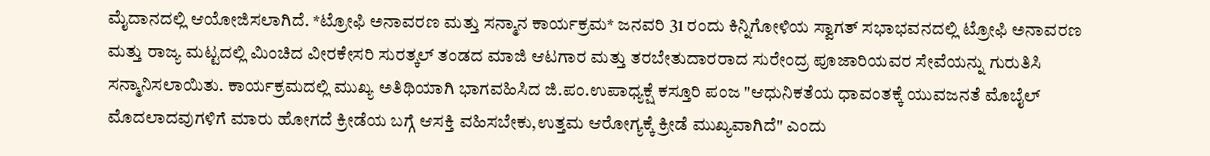ಮೈದಾನದಲ್ಲಿ ಆಯೋಜಿಸಲಾಗಿದೆ. *ಟ್ರೋಫಿ ಅನಾವರಣ ಮತ್ತು ಸನ್ಮಾನ ಕಾರ್ಯಕ್ರಮ* ಜನವರಿ 31 ರಂದು ಕಿನ್ನಿಗೋಳಿಯ ಸ್ವಾಗತ್ ಸಭಾಭವನದಲ್ಲಿ ಟ್ರೋಫಿ ಅನಾವರಣ ಮತ್ತು ರಾಜ್ಯ ಮಟ್ಟದಲ್ಲಿ ಮಿಂಚಿದ ವೀರಕೇಸರಿ ಸುರತ್ಕಲ್ ತಂಡದ ಮಾಜಿ ಆಟಗಾರ ಮತ್ತು ತರಬೇತುದಾರರಾದ ಸುರೇಂದ್ರ ಪೂಜಾರಿಯವರ ಸೇವೆಯನ್ನು ಗುರುತಿಸಿ ಸನ್ಮಾನಿಸಲಾಯಿತು. ಕಾರ್ಯಕ್ರಮದಲ್ಲಿ ಮುಖ್ಯ ಅತಿಥಿಯಾಗಿ ಭಾಗವಹಿಸಿದ ಜಿ.ಪಂ.ಉಪಾಧ್ಯಕ್ಷೆ ಕಸ್ತೂರಿ ಪಂಜ "ಆಧುನಿಕತೆಯ ಧಾವಂತಕ್ಕೆ ಯುವಜನತೆ ಮೊಬೈಲ್ ಮೊದಲಾದವುಗಳಿಗೆ ಮಾರು ಹೋಗದೆ ಕ್ರೀಡೆಯ ಬಗ್ಗೆ ಆಸಕ್ತಿ ವಹಿಸಬೇಕು,ಉತ್ತಮ ಆರೋಗ್ಯಕ್ಕೆ ಕ್ರೀಡೆ ಮುಖ್ಯವಾಗಿದೆ" ಎಂದು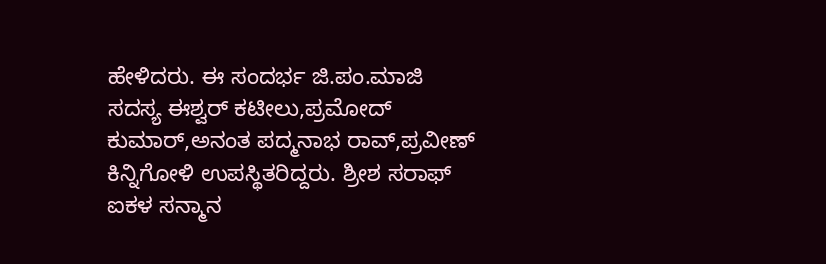ಹೇಳಿದರು. ಈ ಸಂದರ್ಭ ಜಿ.ಪಂ.ಮಾಜಿ ಸದಸ್ಯ ಈಶ್ವರ್ ಕಟೀಲು,ಪ್ರಮೋದ್ ಕುಮಾರ್,ಅನಂತ ಪದ್ಮನಾಭ ರಾವ್,ಪ್ರವೀಣ್ ಕಿನ್ನಿಗೋಳಿ ಉಪಸ್ಥಿತರಿದ್ದರು. ಶ್ರೀಶ ಸರಾಫ್ ಐಕಳ ಸನ್ಮಾನ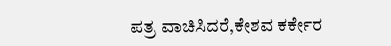ಪತ್ರ ವಾಚಿಸಿದರೆ,ಕೇಶವ ಕರ್ಕೇರ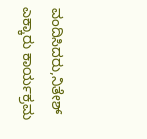ವಂದಿಸಿದರು,ನಿತೇಶ್ ಎಕ್ಕಾರು ಕಾರ್ಯಕ್ರಮ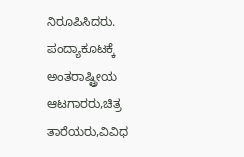ನಿರೂಪಿಸಿದರು. ಪಂದ್ಯಾಕೂಟಕ್ಕೆ ಅಂತರಾಷ್ಟ್ರೀಯ ಆಟಗಾರರು,ಚಿತ್ರ ತಾರೆಯರು,ವಿವಿಧ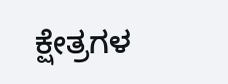ಕ್ಷೇತ್ರಗಳ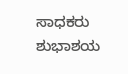ಸಾಧಕರು ಶುಭಾಶಯ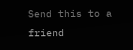Send this to a friend